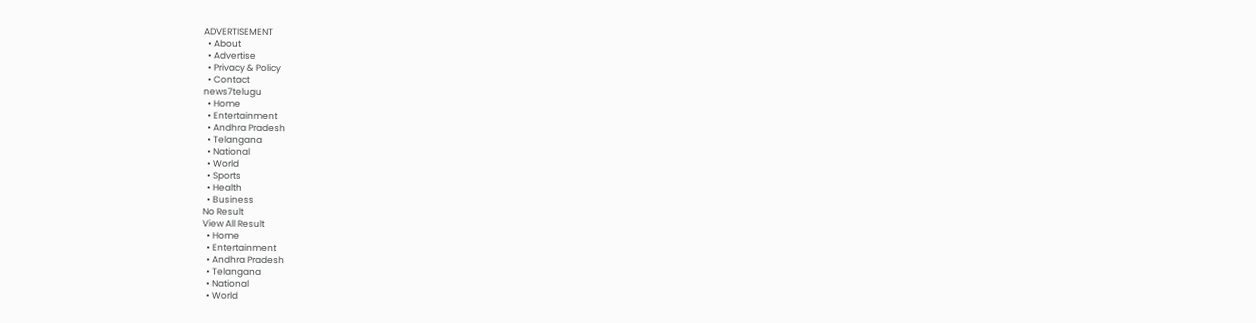ADVERTISEMENT
  • About
  • Advertise
  • Privacy & Policy
  • Contact
news7telugu
  • Home
  • Entertainment
  • Andhra Pradesh
  • Telangana
  • National
  • World
  • Sports
  • Health
  • Business
No Result
View All Result
  • Home
  • Entertainment
  • Andhra Pradesh
  • Telangana
  • National
  • World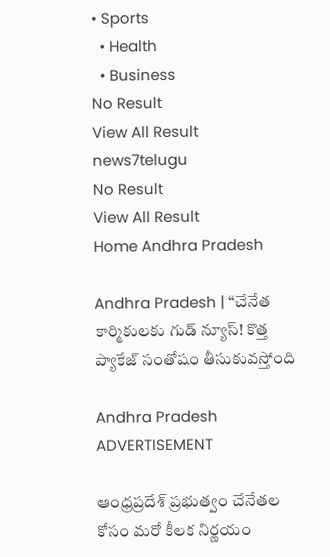• Sports
  • Health
  • Business
No Result
View All Result
news7telugu
No Result
View All Result
Home Andhra Pradesh

Andhra Pradesh | “చేనేత కార్మికులకు గుడ్ న్యూస్! కొత్త ప్యాకేజ్ సంతోషం తీసుకువస్తోంది

Andhra Pradesh
ADVERTISEMENT

ఆంధ్రప్రదేశ్ ప్రభుత్వం చేనేతల కోసం మరో కీలక నిర్ణయం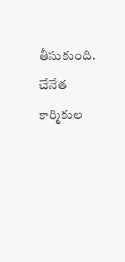తీసుకుంది. చేనేత కార్మికుల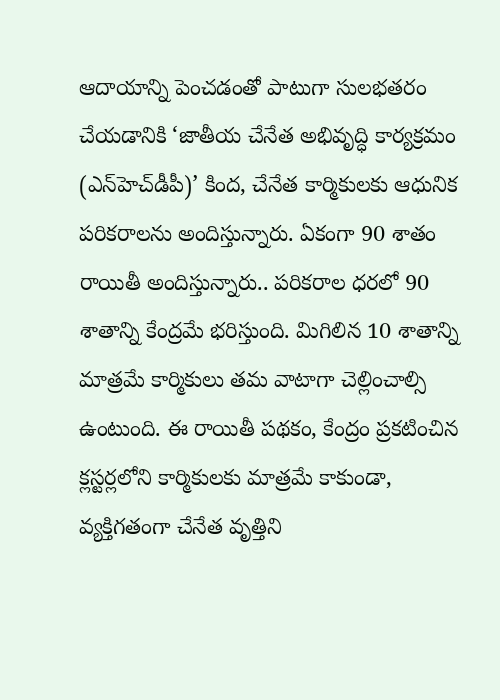ఆదాయాన్ని పెంచడంతో పాటుగా సులభతరం చేయడానికి ‘జాతీయ చేనేత అభివృద్ధి కార్యక్రమం (ఎన్‌హెచ్‌డీపీ)’ కింద, చేనేత కార్మికులకు ఆధునిక పరికరాలను అందిస్తున్నారు. ఏకంగా 90 శాతం రాయితీ అందిస్తున్నారు.. పరికరాల ధరలో 90 శాతాన్ని కేంద్రమే భరిస్తుంది. మిగిలిన 10 శాతాన్ని మాత్రమే కార్మికులు తమ వాటాగా చెల్లించాల్సి ఉంటుంది. ఈ రాయితీ పథకం, కేంద్రం ప్రకటించిన క్లస్టర్లలోని కార్మికులకు మాత్రమే కాకుండా, వ్యక్తిగతంగా చేనేత వృత్తిని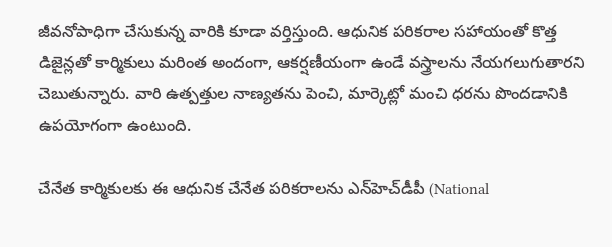జీవనోపాధిగా చేసుకున్న వారికి కూడా వర్తిస్తుంది. ఆధునిక పరికరాల సహాయంతో కొత్త డిజైన్లతో కార్మికులు మరింత అందంగా, ఆకర్షణీయంగా ఉండే వస్త్రాలను నేయగలుగుతారని చెబుతున్నారు. వారి ఉత్పత్తుల నాణ్యతను పెంచి, మార్కెట్లో మంచి ధరను పొందడానికి ఉపయోగంగా ఉంటుంది.

చేనేత కార్మికులకు ఈ ఆధునిక చేనేత పరికరాలను ఎన్‌హెచ్‌డీపీ (National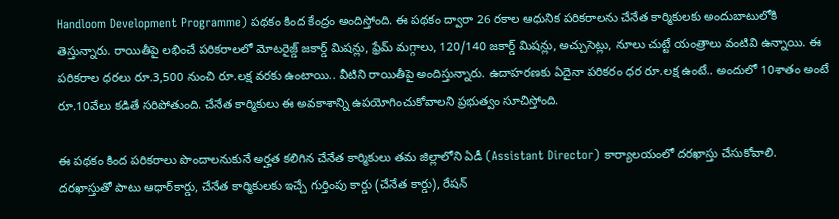Handloom Development Programme) పథకం కింద కేంద్రం అందిస్తోంది. ఈ పథకం ద్వారా 26 రకాల ఆధునిక పరికరాలను చేనేత కార్మికులకు అందుబాటులోకి తెస్తున్నారు. రాయితీపై లభించే పరికరాలలో మోటరైజ్డ్ జకార్డ్ మిషన్లు, ఫ్రేమ్ మగ్గాలు, 120/140 జకార్డ్ మిషన్లు, అచ్చుసెట్లు, నూలు చుట్టే యంత్రాలు వంటివి ఉన్నాయి. ఈ పరికరాల ధరలు రూ.3,500 నుంచి రూ.లక్ష వరకు ఉంటాయి.. వీటిని రాయితీపై అందిస్తున్నారు. ఉదాహరణకు ఏదైనా పరికరం ధర రూ.లక్ష ఉంటే.. అందులో 10శాతం అంటే రూ.10వేలు కడితే సరిపోతుంది. చేనేత కార్మికులు ఈ అవకాశాన్ని ఉపయోగించుకోవాలని ప్రభుత్వం సూచిస్తోంది.

ఈ పథకం కింద పరికరాలు పొందాలనుకునే అర్హత కలిగిన చేనేత కార్మికులు తమ జిల్లాలోని ఏడీ (Assistant Director) కార్యాలయంలో దరఖాస్తు చేసుకోవాలి. దరఖాస్తుతో పాటు ఆధార్‌కార్డు, చేనేత కార్మికులకు ఇచ్చే గుర్తింపు కార్డు (చేనేత కార్డు), రేషన్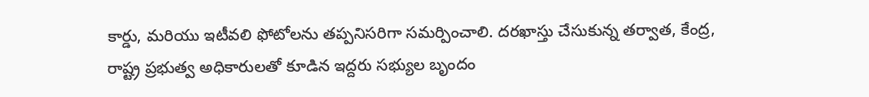కార్డు, మరియు ఇటీవలి ఫోటోలను తప్పనిసరిగా సమర్పించాలి. దరఖాస్తు చేసుకున్న తర్వాత, కేంద్ర, రాష్ట్ర ప్రభుత్వ అధికారులతో కూడిన ఇద్దరు సభ్యుల బృందం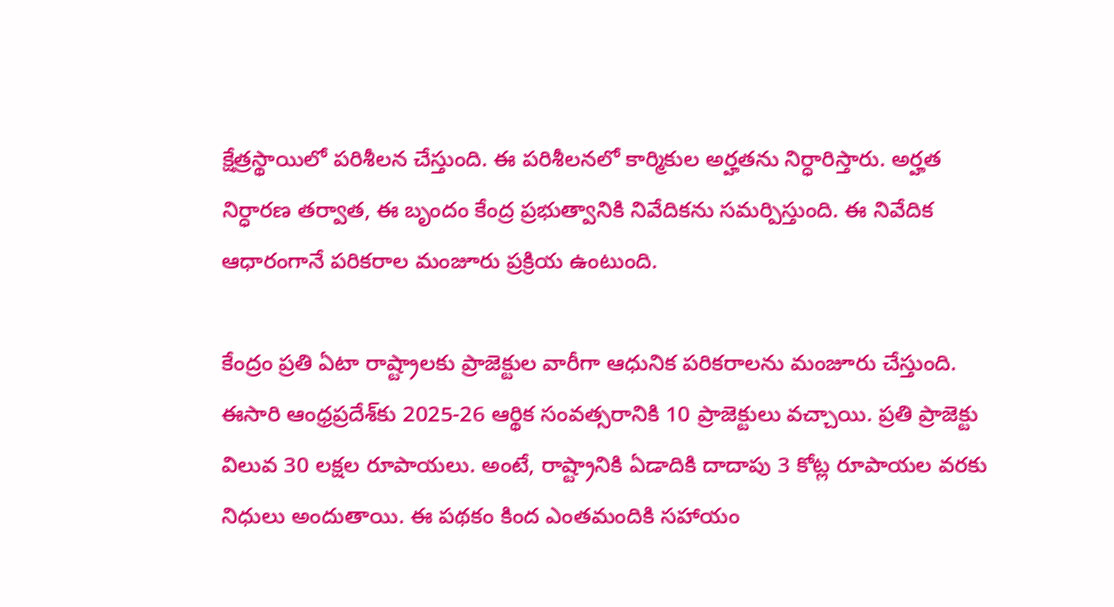క్షేత్రస్థాయిలో పరిశీలన చేస్తుంది. ఈ పరిశీలనలో కార్మికుల అర్హతను నిర్ధారిస్తారు. అర్హత నిర్ధారణ తర్వాత, ఈ బృందం కేంద్ర ప్రభుత్వానికి నివేదికను సమర్పిస్తుంది. ఈ నివేదిక ఆధారంగానే పరికరాల మంజూరు ప్రక్రియ ఉంటుంది.

కేంద్రం ప్రతి ఏటా రాష్ట్రాలకు ప్రాజెక్టుల వారీగా ఆధునిక పరికరాలను మంజూరు చేస్తుంది. ఈసారి ఆంధ్రప్రదేశ్‌కు 2025-26 ఆర్థిక సంవత్సరానికి 10 ప్రాజెక్టులు వచ్చాయి. ప్రతి ప్రాజెక్టు విలువ 30 లక్షల రూపాయలు. అంటే, రాష్ట్రానికి ఏడాదికి దాదాపు 3 కోట్ల రూపాయల వరకు నిధులు అందుతాయి. ఈ పథకం కింద ఎంతమందికి సహాయం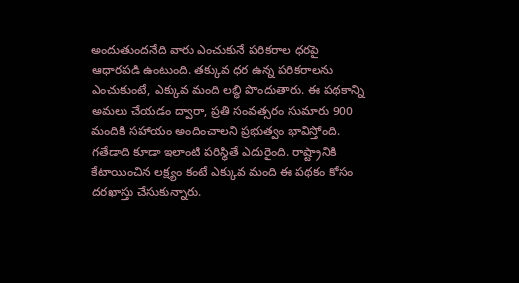అందుతుందనేది వారు ఎంచుకునే పరికరాల ధరపై ఆధారపడి ఉంటుంది. తక్కువ ధర ఉన్న పరికరాలను ఎంచుకుంటే, ఎక్కువ మంది లబ్ధి పొందుతారు. ఈ పథకాన్ని అమలు చేయడం ద్వారా, ప్రతి సంవత్సరం సుమారు 900 మందికి సహాయం అందించాలని ప్రభుత్వం భావిస్తోంది. గతేడాది కూడా ఇలాంటి పరిస్థితే ఎదురైంది. రాష్ట్రానికి కేటాయించిన లక్ష్యం కంటే ఎక్కువ మంది ఈ పథకం కోసం దరఖాస్తు చేసుకున్నారు.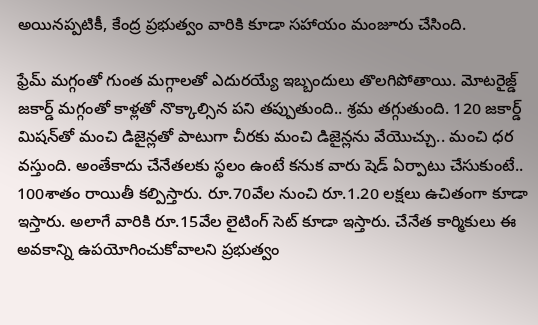అయినప్పటికీ, కేంద్ర ప్రభుత్వం వారికి కూడా సహాయం మంజూరు చేసింది.

ఫ్రేమ్‌ మగ్గంతో గుంత మగ్గాలతో ఎదురయ్యే ఇబ్బందులు తొలగిపోతాయి. మోటరైజ్డ్‌ జకార్డ్‌‌ మగ్గంతో కాళ్లతో నొక్కాల్సిన పని తప్పుతుంది.. శ్రమ తగ్గుతుంది. 120 జకార్డ్‌ మిషన్‌‌తో మంచి డిజైన్లతో పాటుగా చీరకు మంచి డిజైన్లను వేయొచ్చు.. మంచి ధర వస్తుంది. అంతేకాదు చేనేతలకు స్థలం ఉంటే కనుక వారు షెడ్ ఏర్పాటు చేసుకుంటే.. 100శాతం రాయితీ కల్పిస్తారు. రూ.70వేల నుంచి రూ.1.20 లక్షలు ఉచితంగా కూడా ఇస్తారు. అలాగే వారికి రూ.15వేల లైటింగ్ సెట్‌ కూడా ఇస్తారు. చేనేత కార్మికులు ఈ అవకాన్ని ఉపయోగించుకోవాలని ప్రభుత్వం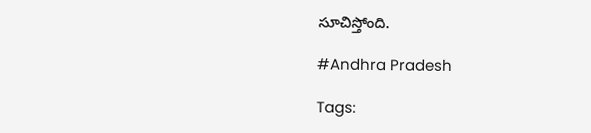సూచిస్తోంది.

#Andhra Pradesh

Tags: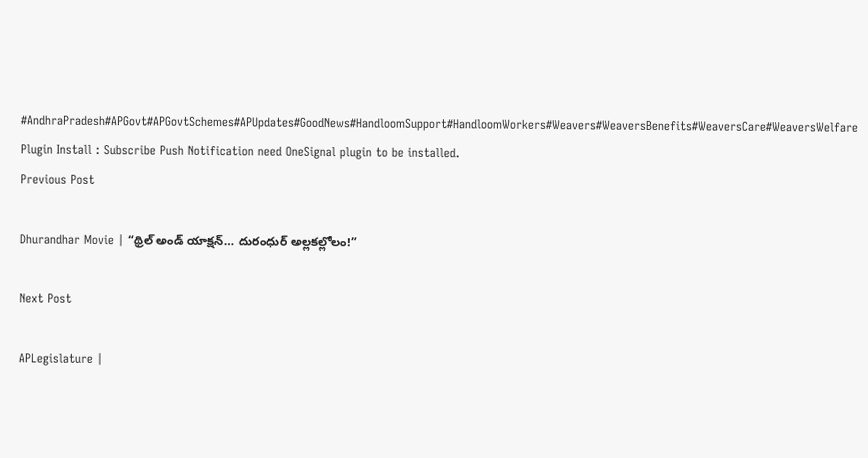#AndhraPradesh#APGovt#APGovtSchemes#APUpdates#GoodNews#HandloomSupport#HandloomWorkers#Weavers#WeaversBenefits#WeaversCare#WeaversWelfare
Plugin Install : Subscribe Push Notification need OneSignal plugin to be installed.
Previous Post

Dhurandhar Movie | “థ్రిల్ అండ్ యాక్షన్… దురంధుర్‌ అల్లకల్లోలం!”

Next Post

APLegislature |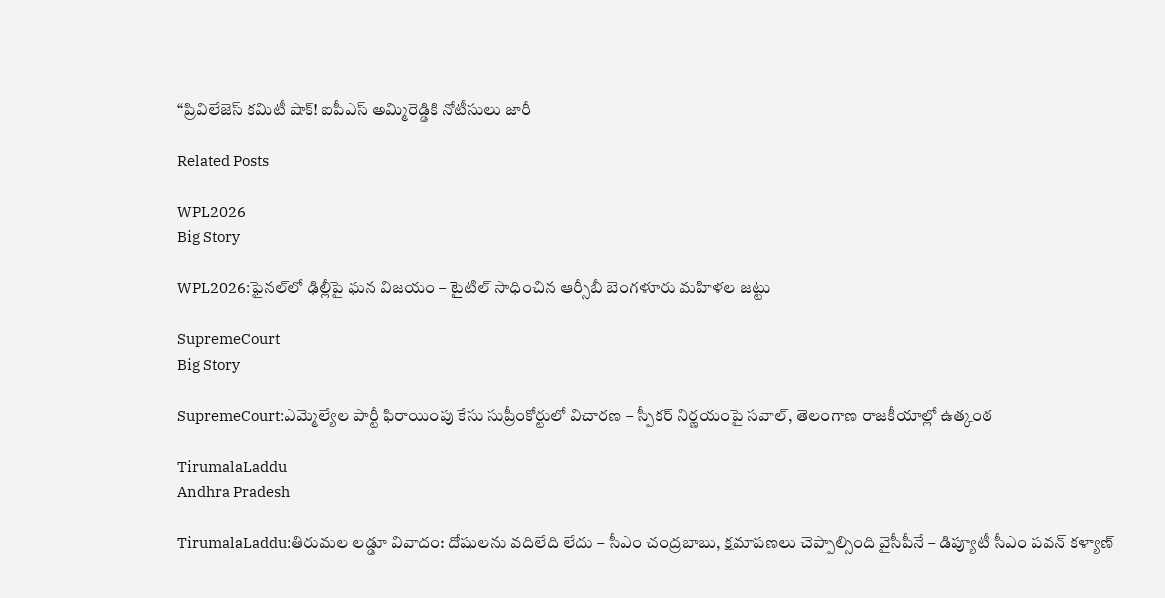“ప్రివిలేజెస్ కమిటీ షాక్! ఐపీఎస్ అమ్మిరెడ్డికి నోటీసులు జారీ

Related Posts

WPL2026
Big Story

WPL2026:ఫైనల్‌లో ఢిల్లీపై ఘన విజయం – టైటిల్ సాధించిన ఆర్సీబీ బెంగళూరు మహిళల జట్టు

SupremeCourt
Big Story

SupremeCourt:ఎమ్మెల్యేల పార్టీ ఫిరాయింపు కేసు సుప్రీంకోర్టులో విచారణ – స్పీకర్ నిర్ణయంపై సవాల్, తెలంగాణ రాజకీయాల్లో ఉత్కంఠ

TirumalaLaddu
Andhra Pradesh

TirumalaLaddu:తిరుమల లడ్డూ వివాదం: దోషులను వదిలేది లేదు – సీఎం చంద్రబాబు, క్షమాపణలు చెప్పాల్సింది వైసీపీనే – డిప్యూటీ సీఎం పవన్ కళ్యాణ్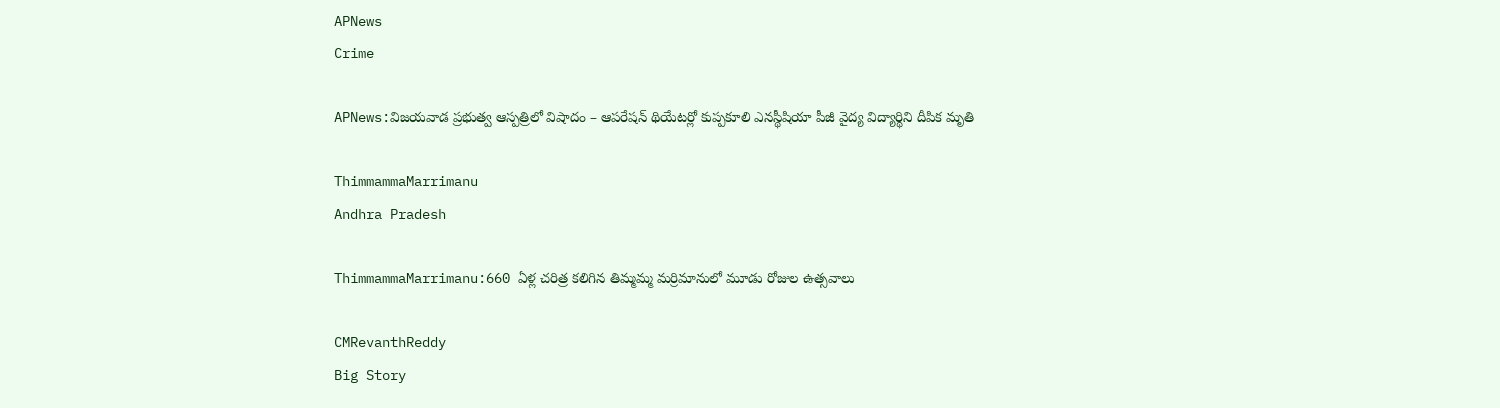APNews
Crime

APNews:విజయవాడ ప్రభుత్వ ఆస్పత్రిలో విషాదం – ఆపరేషన్ థియేటర్లో కుప్పకూలి ఎనస్థీషియా పీజీ వైద్య విద్యార్థిని దీపిక మృతి

ThimmammaMarrimanu
Andhra Pradesh

ThimmammaMarrimanu:660 ఏళ్ల చరిత్ర కలిగిన తిమ్మమ్మ మర్రిమానులో మూడు రోజుల ఉత్సవాలు

CMRevanthReddy
Big Story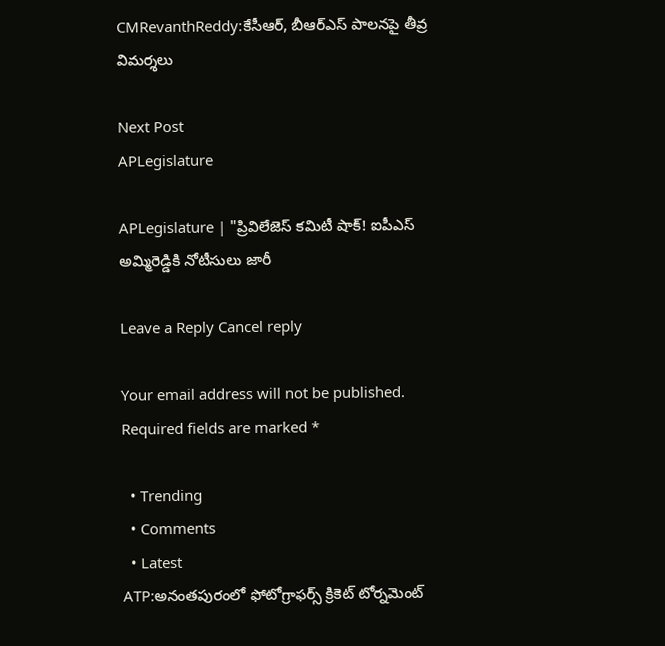CMRevanthReddy:కేసీఆర్, బీఆర్ఎస్ పాలనపై తీవ్ర విమర్శలు

Next Post
APLegislature

APLegislature | "ప్రివిలేజెస్ కమిటీ షాక్! ఐపీఎస్ అమ్మిరెడ్డికి నోటీసులు జారీ

Leave a Reply Cancel reply

Your email address will not be published. Required fields are marked *

  • Trending
  • Comments
  • Latest
ATP:అనంతపురంలో ఫోటోగ్రాఫర్స్ క్రికెట్ టోర్నమెంట్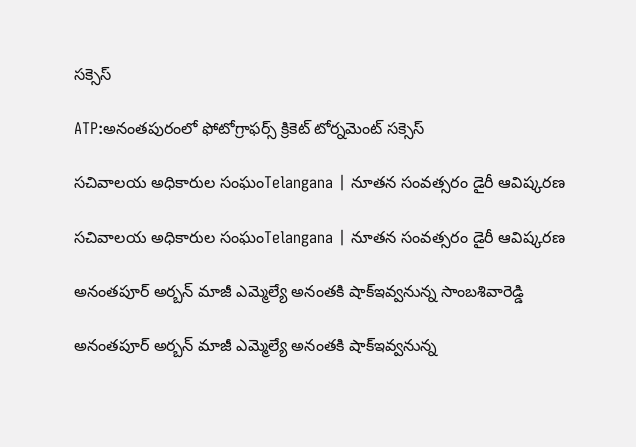సక్సెస్

ATP:అనంతపురంలో ఫోటోగ్రాఫర్స్ క్రికెట్ టోర్నమెంట్ సక్సెస్

సచివాలయ అధికారుల సంఘంTelangana | నూతన సంవత్సరం డైరీ ఆవిష్కరణ

సచివాలయ అధికారుల సంఘంTelangana | నూతన సంవత్సరం డైరీ ఆవిష్కరణ

అనంతపూర్ అర్బన్ మాజీ ఎమ్మెల్యే అనంతకి షాక్ఇవ్వనున్న సాంబశివారెడ్డి

అనంతపూర్ అర్బన్ మాజీ ఎమ్మెల్యే అనంతకి షాక్ఇవ్వనున్న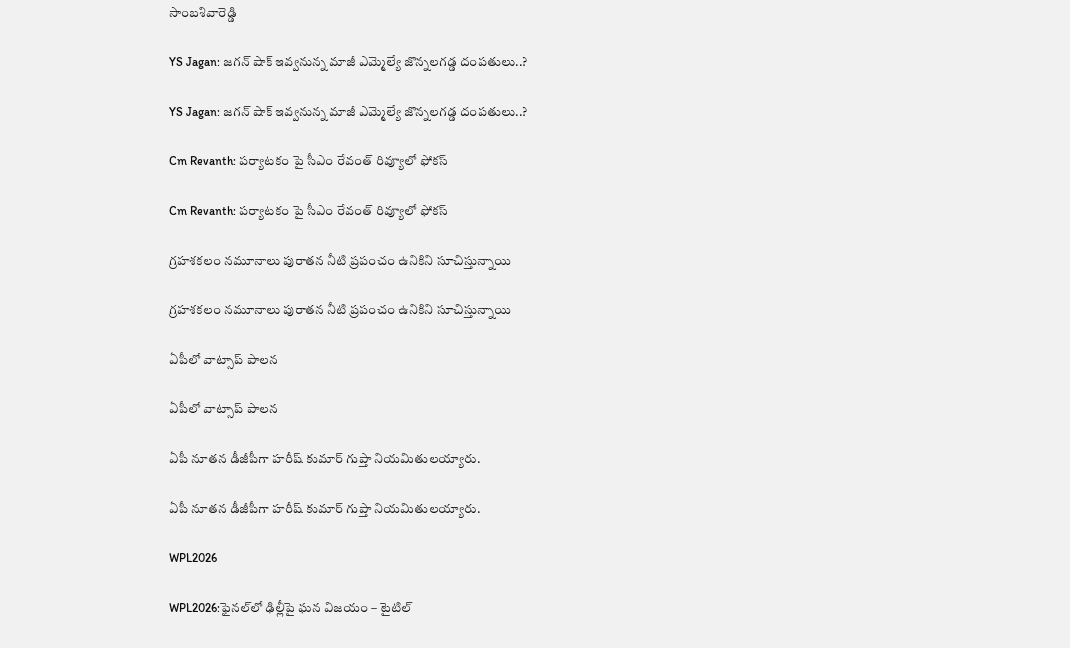సాంబశివారెడ్డి

YS Jagan: జగన్ షాక్ ఇవ్వనున్న మాజీ ఎమ్మెల్యే జొన్నలగడ్డ దంపతులు..?

YS Jagan: జగన్ షాక్ ఇవ్వనున్న మాజీ ఎమ్మెల్యే జొన్నలగడ్డ దంపతులు..?

Cm Revanth: పర్యాటకం పై సీఎం రేవంత్ రివ్యూలో ఫోకస్

Cm Revanth: పర్యాటకం పై సీఎం రేవంత్ రివ్యూలో ఫోకస్

గ్రహశకలం నమూనాలు పురాతన నీటి ప్రపంచం ఉనికిని సూచిస్తున్నాయి

గ్రహశకలం నమూనాలు పురాతన నీటి ప్రపంచం ఉనికిని సూచిస్తున్నాయి

ఏపీలో వాట్సాప్ పాలన

ఏపీలో వాట్సాప్ పాలన

ఏపీ నూతన డీజీపీగా హరీష్‌ కుమార్‌ గుప్తా నియమితులయ్యారు.

ఏపీ నూతన డీజీపీగా హరీష్‌ కుమార్‌ గుప్తా నియమితులయ్యారు.

WPL2026

WPL2026:ఫైనల్‌లో ఢిల్లీపై ఘన విజయం – టైటిల్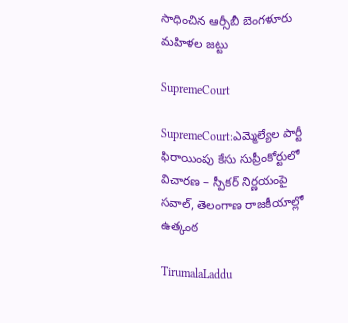సాధించిన ఆర్సీబీ బెంగళూరు మహిళల జట్టు

SupremeCourt

SupremeCourt:ఎమ్మెల్యేల పార్టీ ఫిరాయింపు కేసు సుప్రీంకోర్టులో విచారణ – స్పీకర్ నిర్ణయంపై సవాల్, తెలంగాణ రాజకీయాల్లో ఉత్కంఠ

TirumalaLaddu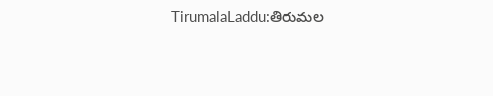TirumalaLaddu:తిరుమల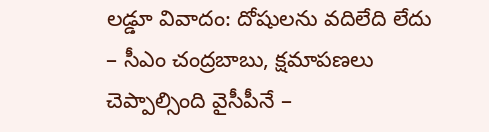లడ్డూ వివాదం: దోషులను వదిలేది లేదు – సీఎం చంద్రబాబు, క్షమాపణలు చెప్పాల్సింది వైసీపీనే –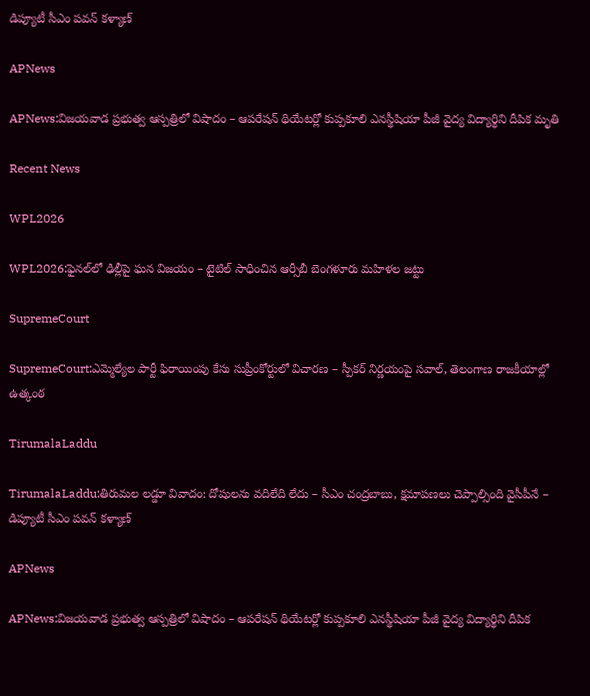డిప్యూటీ సీఎం పవన్ కళ్యాణ్

APNews

APNews:విజయవాడ ప్రభుత్వ ఆస్పత్రిలో విషాదం – ఆపరేషన్ థియేటర్లో కుప్పకూలి ఎనస్థీషియా పీజీ వైద్య విద్యార్థిని దీపిక మృతి

Recent News

WPL2026

WPL2026:ఫైనల్‌లో ఢిల్లీపై ఘన విజయం – టైటిల్ సాధించిన ఆర్సీబీ బెంగళూరు మహిళల జట్టు

SupremeCourt

SupremeCourt:ఎమ్మెల్యేల పార్టీ ఫిరాయింపు కేసు సుప్రీంకోర్టులో విచారణ – స్పీకర్ నిర్ణయంపై సవాల్, తెలంగాణ రాజకీయాల్లో ఉత్కంఠ

TirumalaLaddu

TirumalaLaddu:తిరుమల లడ్డూ వివాదం: దోషులను వదిలేది లేదు – సీఎం చంద్రబాబు, క్షమాపణలు చెప్పాల్సింది వైసీపీనే – డిప్యూటీ సీఎం పవన్ కళ్యాణ్

APNews

APNews:విజయవాడ ప్రభుత్వ ఆస్పత్రిలో విషాదం – ఆపరేషన్ థియేటర్లో కుప్పకూలి ఎనస్థీషియా పీజీ వైద్య విద్యార్థిని దీపిక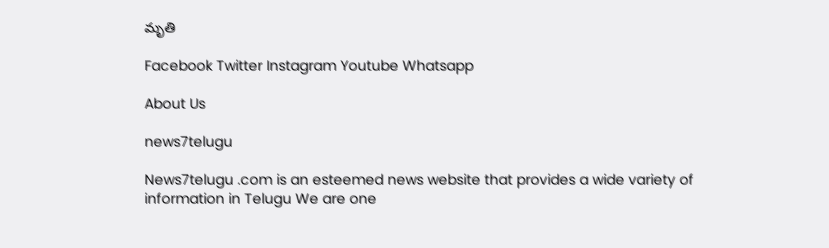మృతి

Facebook Twitter Instagram Youtube Whatsapp

About Us

news7telugu

News7telugu .com is an esteemed news website that provides a wide variety of information in Telugu We are one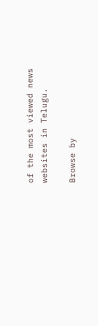of the most viewed news websites in Telugu.

Browse by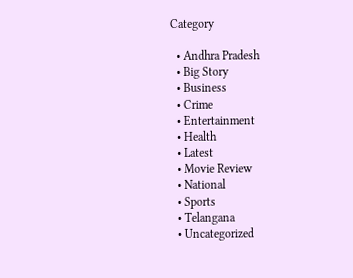Category

  • Andhra Pradesh
  • Big Story
  • Business
  • Crime
  • Entertainment
  • Health
  • Latest
  • Movie Review
  • National
  • Sports
  • Telangana
  • Uncategorized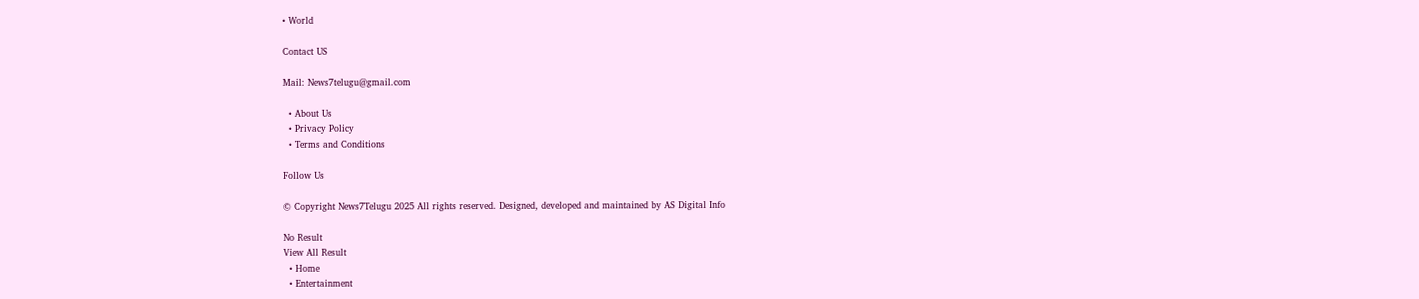• World

Contact US

Mail: News7telugu@gmail.com

  • About Us
  • Privacy Policy
  • Terms and Conditions

Follow Us

© Copyright News7Telugu 2025 All rights reserved. Designed, developed and maintained by AS Digital Info

No Result
View All Result
  • Home
  • Entertainment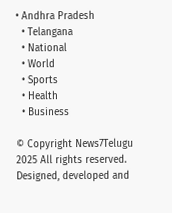• Andhra Pradesh
  • Telangana
  • National
  • World
  • Sports
  • Health
  • Business

© Copyright News7Telugu 2025 All rights reserved. Designed, developed and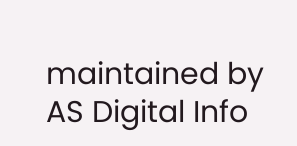maintained by AS Digital Info